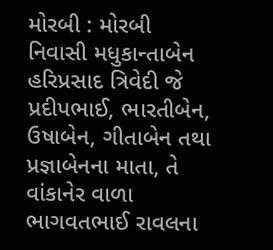મોરબી : મોરબી નિવાસી મધુકાન્તાબેન હરિપ્રસાદ ત્રિવેદી જે પ્રદીપભાઈ, ભારતીબેન, ઉષાબેન, ગીતાબેન તથા પ્રજ્ઞાબેનના માતા, તે વાંકાનેર વાળા ભાગવતભાઈ રાવલના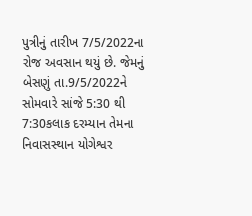પુત્રીનું તારીખ 7/5/2022ના રોજ અવસાન થયું છે. જેમનું બેસણું તા.9/5/2022ને સોમવારે સાંજે 5:30 થી 7:30કલાક દરમ્યાન તેમના નિવાસસ્થાન યોગેશ્વર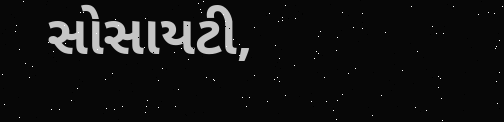સોસાયટી,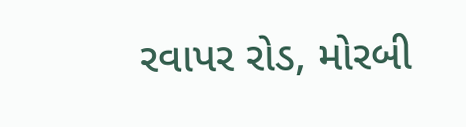રવાપર રોડ, મોરબી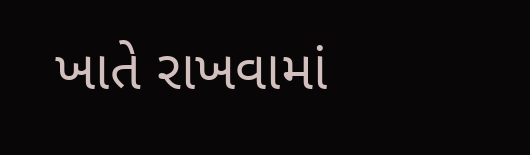ખાતે રાખવામાં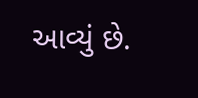આવ્યું છે.